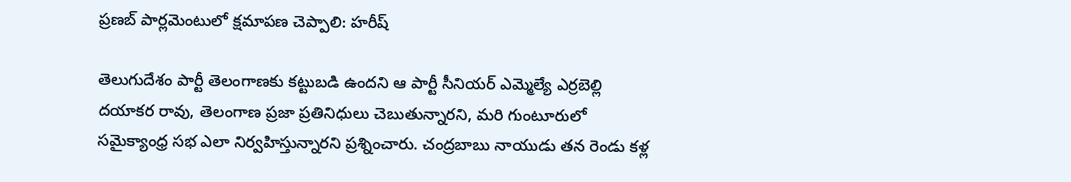ప్రణబ్ పార్లమెంటులో క్షమాపణ చెప్పాలి: హరీష్

తెలుగుదేశం పార్టీ తెలంగాణకు కట్టుబడి ఉందని ఆ పార్టీ సీనియర్ ఎమ్మెల్యే ఎర్రబెల్లి దయాకర రావు, తెలంగాణ ప్రజా ప్రతినిధులు చెబుతున్నారని, మరి గుంటూరులో సమైక్యాంధ్ర సభ ఎలా నిర్వహిస్తున్నారని ప్రశ్నించారు. చంద్రబాబు నాయుడు తన రెండు కళ్ల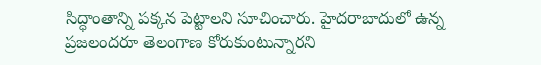సిద్ధాంతాన్ని పక్కన పెట్టాలని సూచించారు. హైదరాబాదులో ఉన్న ప్రజలందరూ తెలంగాణ కోరుకుంటున్నారని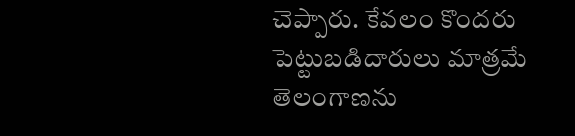చెప్పారు. కేవలం కొందరు పెట్టుబడిదారులు మాత్రమే తెలంగాణను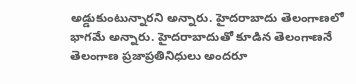అడ్డుకుంటున్నారని అన్నారు. హైదరాబాదు తెలంగాణలో భాగమే అన్నారు. హైదరాబాదుతో కూడిన తెలంగాణనే తెలంగాణ ప్రజాప్రతినిధులు అందరూ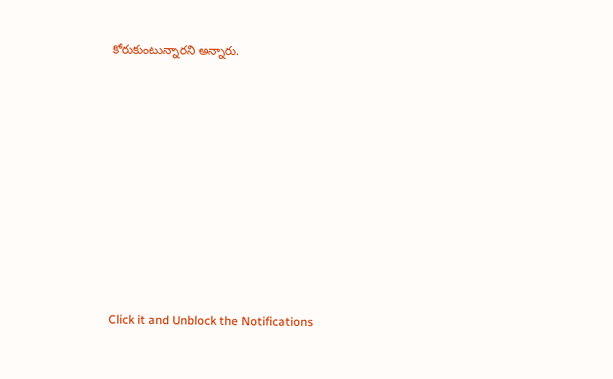కోరుకుంటున్నారని అన్నారు.












Click it and Unblock the Notifications